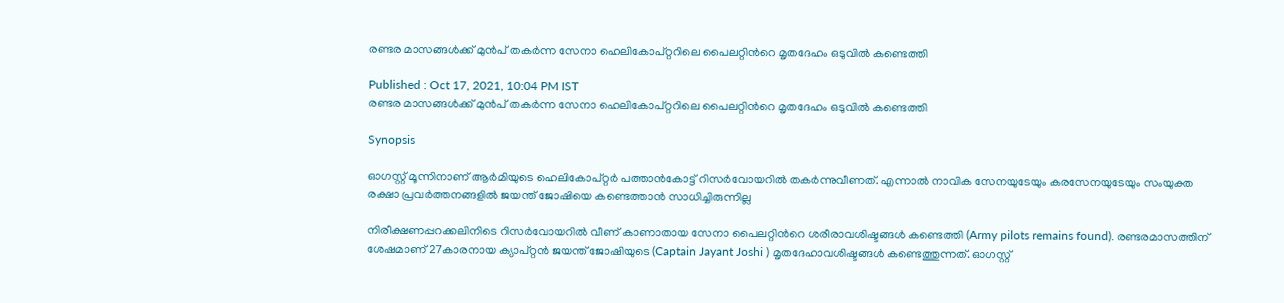രണ്ടര മാസങ്ങള്‍ക്ക് മുന്‍പ് തകര്‍ന്ന സേനാ ഹെലികോപ്റ്ററിലെ പൈലറ്റിന്‍റെ മൃതദേഹം ഒടുവില്‍ കണ്ടെത്തി

Published : Oct 17, 2021, 10:04 PM IST
രണ്ടര മാസങ്ങള്‍ക്ക് മുന്‍പ് തകര്‍ന്ന സേനാ ഹെലികോപ്റ്ററിലെ പൈലറ്റിന്‍റെ മൃതദേഹം ഒടുവില്‍ കണ്ടെത്തി

Synopsis

ഓഗസ്റ്റ് മൂന്നിനാണ് ആര്‍മിയുടെ ഹെലികോപ്റ്റര്‍ പത്താന്‍കോട്ട് റിസര്‍വോയറില്‍ തകര്‍ന്നുവീണത്. എന്നാല്‍ നാവിക സേനയുടേയും കരസേനയുടേയും സംയുക്ത രക്ഷാ പ്രവര്‍ത്തനങ്ങളില്‍ ജയന്ത് ജോഷിയെ കണ്ടെത്താന്‍ സാധിച്ചിരുന്നില്ല

നിരീക്ഷണപ്പറക്കലിനിടെ റിസര്‍വോയറില്‍ വീണ് കാണാതായ സേനാ പൈലറ്റിന്‍റെ ശരീരാവശിഷ്ടങ്ങള്‍ കണ്ടെത്തി (Army pilots remains found). രണ്ടരമാസത്തിന് ശേഷമാണ് 27കാരനായ ക്യാപ്റ്റന്‍ ജയന്ത് ജോഷിയുടെ (Captain Jayant Joshi ) മൃതദേഹാവശിഷ്ടങ്ങള്‍ കണ്ടെത്തുന്നത്. ഓഗസ്റ്റ്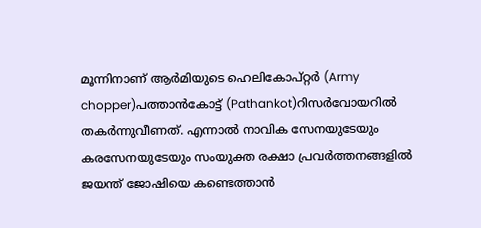മൂന്നിനാണ് ആര്‍മിയുടെ ഹെലികോപ്റ്റര്‍ (Army chopper)പത്താന്‍കോട്ട് (Pathankot)റിസര്‍വോയറില്‍ തകര്‍ന്നുവീണത്. എന്നാല്‍ നാവിക സേനയുടേയും കരസേനയുടേയും സംയുക്ത രക്ഷാ പ്രവര്‍ത്തനങ്ങളില്‍ ജയന്ത് ജോഷിയെ കണ്ടെത്താന്‍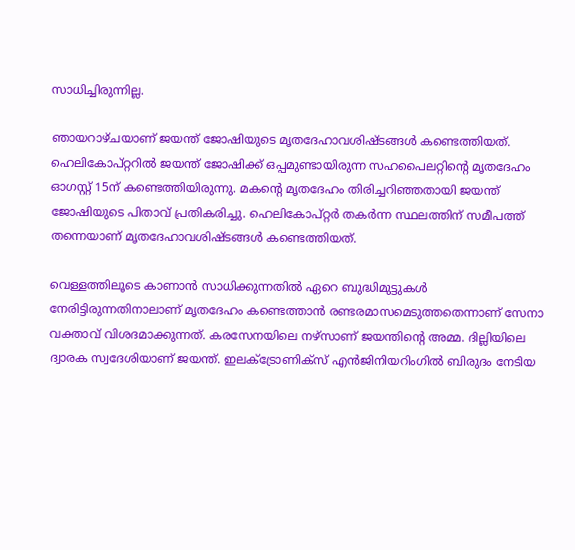സാധിച്ചിരുന്നില്ല.

ഞായറാഴ്ചയാണ് ജയന്ത് ജോഷിയുടെ മൃതദേഹാവശിഷ്ടങ്ങള്‍ കണ്ടെത്തിയത്. ഹെലികോപ്റ്ററില്‍ ജയന്ത് ജോഷിക്ക് ഒപ്പമുണ്ടായിരുന്ന സഹപൈലറ്റിന്‍റെ മൃതദേഹം ഓഗസ്റ്റ് 15ന് കണ്ടെത്തിയിരുന്നു. മകന്‍റെ മൃതദേഹം തിരിച്ചറിഞ്ഞതായി ജയന്ത് ജോഷിയുടെ പിതാവ് പ്രതികരിച്ചു. ഹെലികോപ്റ്റര്‍ തകര്‍ന്ന സ്ഥലത്തിന് സമീപത്ത് തന്നെയാണ് മൃതദേഹാവശിഷ്ടങ്ങള്‍ കണ്ടെത്തിയത്.

വെള്ളത്തിലൂടെ കാണാന്‍ സാധിക്കുന്നതില്‍ ഏറെ ബുദ്ധിമുട്ടുകള്‍ നേരിട്ടിരുന്നതിനാലാണ് മൃതദേഹം കണ്ടെത്താന്‍ രണ്ടരമാസമെടുത്തതെന്നാണ് സേനാ വക്താവ് വിശദമാക്കുന്നത്. കരസേനയിലെ നഴ്സാണ് ജയന്തിന്‍റെ അമ്മ. ദില്ലിയിലെ ദ്വാരക സ്വദേശിയാണ് ജയന്ത്. ഇലക്ട്രോണിക്സ് എന്‍ജിനിയറിംഗില്‍ ബിരുദം നേടിയ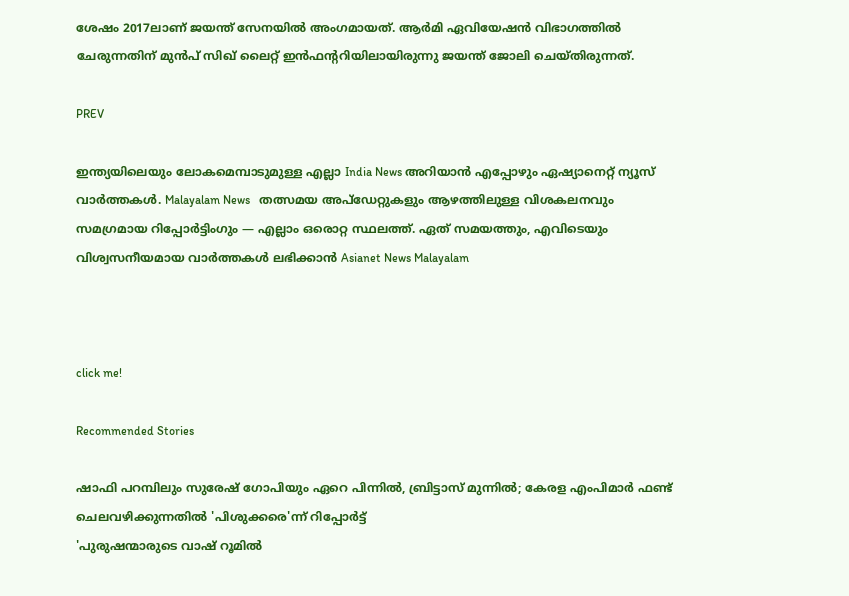ശേഷം 2017ലാണ് ജയന്ത് സേനയില്‍ അംഗമായത്. ആര്‍മി ഏവിയേഷന്‍ വിഭാഗത്തില്‍ ചേരുന്നതിന് മുന്‍പ് സിഖ് ലൈറ്റ് ഇന്‍ഫന്‍ററിയിലായിരുന്നു ജയന്ത് ജോലി ചെയ്തിരുന്നത്.

PREV

ഇന്ത്യയിലെയും ലോകമെമ്പാടുമുള്ള എല്ലാ India News അറിയാൻ എപ്പോഴും ഏഷ്യാനെറ്റ് ന്യൂസ് വാർത്തകൾ. Malayalam News   തത്സമയ അപ്‌ഡേറ്റുകളും ആഴത്തിലുള്ള വിശകലനവും സമഗ്രമായ റിപ്പോർട്ടിംഗും — എല്ലാം ഒരൊറ്റ സ്ഥലത്ത്. ഏത് സമയത്തും, എവിടെയും വിശ്വസനീയമായ വാർത്തകൾ ലഭിക്കാൻ Asianet News Malayalam



click me!

Recommended Stories

ഷാഫി പറമ്പിലും സുരേഷ് ഗോപിയും ഏറെ പിന്നില്‍, ബ്രിട്ടാസ് മുന്നില്‍; കേരള എംപിമാര്‍ ഫണ്ട് ചെലവഴിക്കുന്നതില്‍ 'പിശുക്കരെ'ന്ന് റിപ്പോര്‍ട്ട്
'പുരുഷന്മാരുടെ വാഷ് റൂമില്‍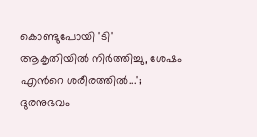കൊണ്ടുപോയി 'ടി' ആകൃതിയില്‍ നിര്‍ത്തിച്ചു, ശേഷം എന്‍റെ ശരീരത്തില്‍...'; ദുരനുഭവം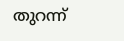തുറന്ന്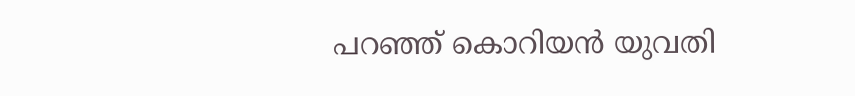പറഞ്ഞ് കൊറിയന്‍ യുവതി